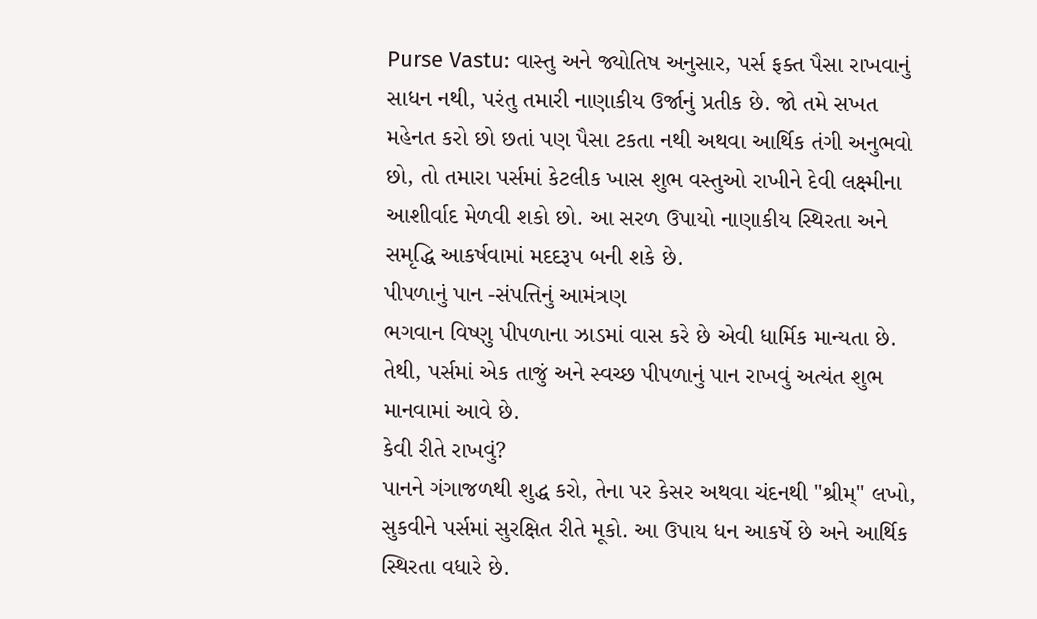Purse Vastu: વાસ્તુ અને જ્યોતિષ અનુસાર, પર્સ ફક્ત પૈસા રાખવાનું સાધન નથી, પરંતુ તમારી નાણાકીય ઉર્જાનું પ્રતીક છે. જો તમે સખત મહેનત કરો છો છતાં પણ પૈસા ટકતા નથી અથવા આર્થિક તંગી અનુભવો છો, તો તમારા પર્સમાં કેટલીક ખાસ શુભ વસ્તુઓ રાખીને દેવી લક્ષ્મીના આશીર્વાદ મેળવી શકો છો. આ સરળ ઉપાયો નાણાકીય સ્થિરતા અને સમૃદ્ધિ આકર્ષવામાં મદદરૂપ બની શકે છે.
પીપળાનું પાન -સંપત્તિનું આમંત્રણ
ભગવાન વિષ્ણુ પીપળાના ઝાડમાં વાસ કરે છે એવી ધાર્મિક માન્યતા છે. તેથી, પર્સમાં એક તાજું અને સ્વચ્છ પીપળાનું પાન રાખવું અત્યંત શુભ માનવામાં આવે છે.
કેવી રીતે રાખવું?
પાનને ગંગાજળથી શુદ્ધ કરો, તેના પર કેસર અથવા ચંદનથી "શ્રીમ્" લખો, સુકવીને પર્સમાં સુરક્ષિત રીતે મૂકો. આ ઉપાય ધન આકર્ષે છે અને આર્થિક સ્થિરતા વધારે છે.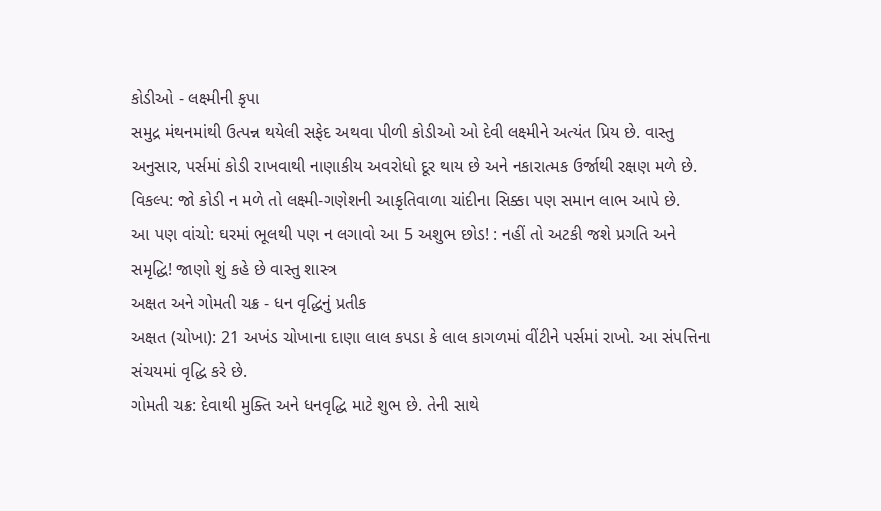કોડીઓ - લક્ષ્મીની કૃપા
સમુદ્ર મંથનમાંથી ઉત્પન્ન થયેલી સફેદ અથવા પીળી કોડીઓ ઓ દેવી લક્ષ્મીને અત્યંત પ્રિય છે. વાસ્તુ અનુસાર, પર્સમાં કોડી રાખવાથી નાણાકીય અવરોધો દૂર થાય છે અને નકારાત્મક ઉર્જાથી રક્ષણ મળે છે.
વિકલ્પ: જો કોડી ન મળે તો લક્ષ્મી-ગણેશની આકૃતિવાળા ચાંદીના સિક્કા પણ સમાન લાભ આપે છે.
આ પણ વાંચો: ઘરમાં ભૂલથી પણ ન લગાવો આ 5 અશુભ છોડ! : નહીં તો અટકી જશે પ્રગતિ અને સમૃદ્ધિ! જાણો શું કહે છે વાસ્તુ શાસ્ત્ર
અક્ષત અને ગોમતી ચક્ર - ધન વૃદ્ધિનું પ્રતીક
અક્ષત (ચોખા): 21 અખંડ ચોખાના દાણા લાલ કપડા કે લાલ કાગળમાં વીંટીને પર્સમાં રાખો. આ સંપત્તિના સંચયમાં વૃદ્ધિ કરે છે.
ગોમતી ચક્ર: દેવાથી મુક્તિ અને ધનવૃદ્ધિ માટે શુભ છે. તેની સાથે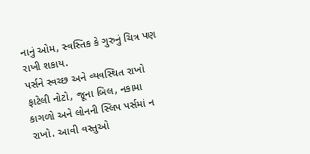નાનું ઓમ, સ્વસ્તિક કે ગુરુનું ચિત્ર પણ રાખી શકાય.
પર્સને સ્વચ્છ અને વ્યવસ્થિત રાખો
ફાટેલી નોટો, જૂના બિલ, નકામા કાગળો અને લોનની સ્લિપ પર્સમાં ન રાખો. આવી વસ્તુઓ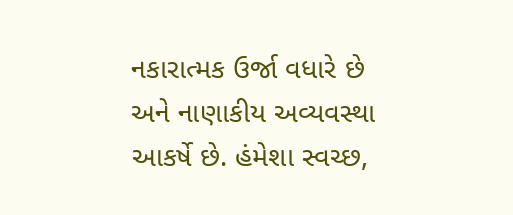નકારાત્મક ઉર્જા વધારે છે અને નાણાકીય અવ્યવસ્થા આકર્ષે છે. હંમેશા સ્વચ્છ,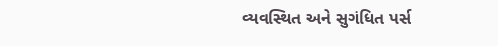વ્યવસ્થિત અને સુગંધિત પર્સ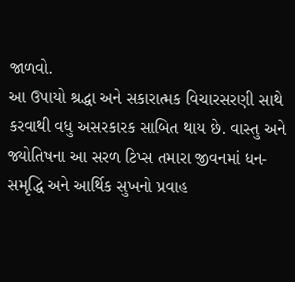જાળવો.
આ ઉપાયો શ્રદ્ધા અને સકારાત્મક વિચારસરણી સાથે કરવાથી વધુ અસરકારક સાબિત થાય છે. વાસ્તુ અને જ્યોતિષના આ સરળ ટિપ્સ તમારા જીવનમાં ધન-સમૃદ્ધિ અને આર્થિક સુખનો પ્રવાહ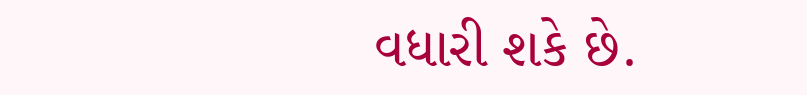વધારી શકે છે.